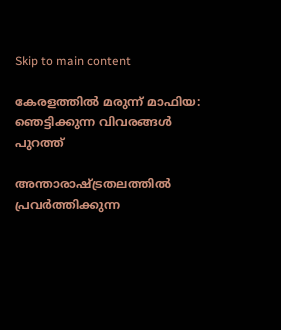Skip to main content

കേരളത്തിൽ മരുന്ന് മാഫിയ: ഞെട്ടിക്കുന്ന വിവരങ്ങൾ പുറത്ത്

അന്താരാഷ്ട്രതലത്തിൽ പ്രവർത്തിക്കുന്ന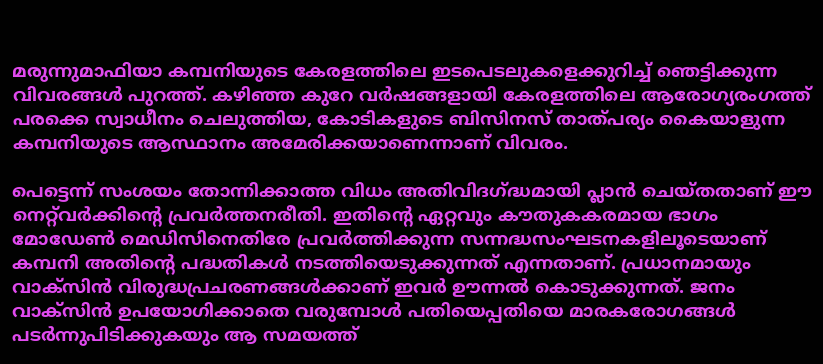മരുന്നുമാഫിയാ കമ്പനിയുടെ കേരളത്തിലെ ഇടപെടലുകളെക്കുറിച്ച് ഞെട്ടിക്കുന്ന വിവരങ്ങൾ പുറത്ത്. കഴിഞ്ഞ കുറേ വർഷങ്ങളായി കേരളത്തിലെ ആരോഗ്യരംഗത്ത് പരക്കെ സ്വാധീനം ചെലുത്തിയ, കോടികളുടെ ബിസിനസ് താത്പര്യം കൈയാളുന്ന കമ്പനിയുടെ ആസ്ഥാനം അമേരിക്കയാണെന്നാണ് വിവരം.

പെട്ടെന്ന് സംശയം തോന്നിക്കാത്ത വിധം അതിവിദഗ്ദ്ധമായി പ്ലാൻ ചെയ്തതാണ് ഈ നെറ്റ്‍വർക്കിന്റെ പ്രവർത്തനരീതി. ഇതിന്റെ ഏറ്റവും കൗതുകകരമായ ഭാഗം മോഡേൺ മെഡിസിനെതിരേ പ്രവർത്തിക്കുന്ന സന്നദ്ധസംഘടനകളിലൂടെയാണ് കമ്പനി അതിന്റെ പദ്ധതികൾ നടത്തിയെടുക്കുന്നത് എന്നതാണ്. പ്രധാനമായും വാക്സിൻ വിരുദ്ധപ്രചരണങ്ങൾക്കാണ് ഇവർ ഊന്നൽ കൊടുക്കുന്നത്. ജനം വാക്സിൻ ഉപയോഗിക്കാതെ വരുമ്പോൾ പതിയെപ്പതിയെ മാരകരോഗങ്ങൾ പടർന്നുപിടിക്കുകയും ആ സമയത്ത്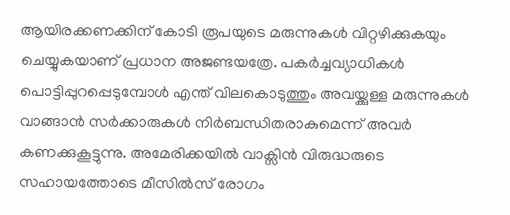ആയിരക്കണക്കിന് കോടി രൂപയുടെ മരുന്നുകൾ വിറ്റഴിക്കുകയും ചെയ്യുകയാണ് പ്രധാന അജണ്ടയത്രേ. പകർച്ചവ്യാധികൾ പൊട്ടിപ്പുറപ്പെടുമ്പോൾ എന്ത് വിലകൊടുത്തും അവയ്ക്കുള്ള മരുന്നുകൾ വാങ്ങാൻ സർക്കാരുകൾ നിർബന്ധിതരാകുമെന്ന് അവർ കണക്കുകൂട്ടുന്നു. അമേരിക്കയിൽ വാക്സിൻ വിരുദ്ധരുടെ സഹായത്തോടെ മീസിൽസ് രോഗം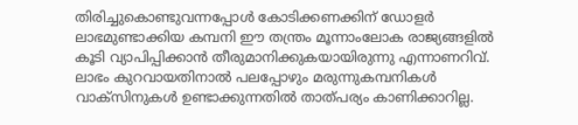തിരിച്ചുകൊണ്ടുവന്നപ്പോൾ കോടിക്കണക്കിന് ഡോളർ ലാഭമുണ്ടാക്കിയ കമ്പനി ഈ തന്ത്രം മൂന്നാംലോക രാജ്യങ്ങളിൽ കൂടി വ്യാപിപ്പിക്കാൻ തീരുമാനിക്കുകയായിരുന്നു എന്നാണറിവ്. ലാഭം കുറവായതിനാൽ പലപ്പോഴും മരുന്നുകമ്പനികൾ വാക്സിനുകൾ ഉണ്ടാക്കുന്നതിൽ താത്പര്യം കാണിക്കാറില്ല.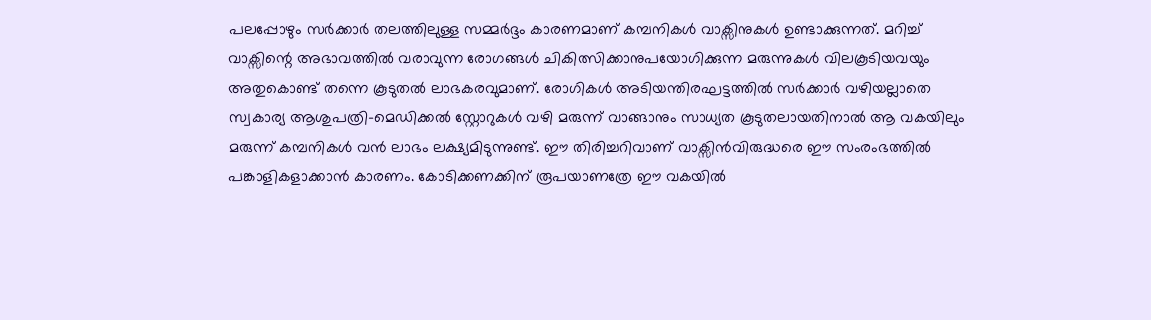പലപ്പോഴും സർക്കാർ തലത്തിലുള്ള സമ്മർദ്ദം കാരണമാണ് കമ്പനികൾ വാക്സിനുകൾ ഉണ്ടാക്കുന്നത്. മറിച്ച് വാക്സിന്റെ അഭാവത്തിൽ വരാവുന്ന രോഗങ്ങൾ ചികിത്സിക്കാനുപയോഗിക്കുന്ന മരുന്നുകൾ വിലകൂടിയവയും അതുകൊണ്ട് തന്നെ കൂടുതൽ ലാഭകരവുമാണ്. രോഗികൾ അടിയന്തിരഘട്ടത്തിൽ സർക്കാർ വഴിയല്ലാതെ സ്വകാര്യ ആശുപത്രി-മെഡിക്കൽ സ്റ്റോറുകൾ വഴി മരുന്ന് വാങ്ങാനും സാധ്യത കൂടുതലായതിനാൽ ആ വകയിലും മരുന്ന് കമ്പനികൾ വൻ ലാഭം ലക്ഷ്യമിടുന്നുണ്ട്. ഈ തിരിച്ചറിവാണ് വാക്സിൻവിരുദ്ധരെ ഈ സംരംഭത്തിൽ പങ്കാളികളാക്കാൻ കാരണം. കോടിക്കണക്കിന് രൂപയാണത്രേ ഈ വകയിൽ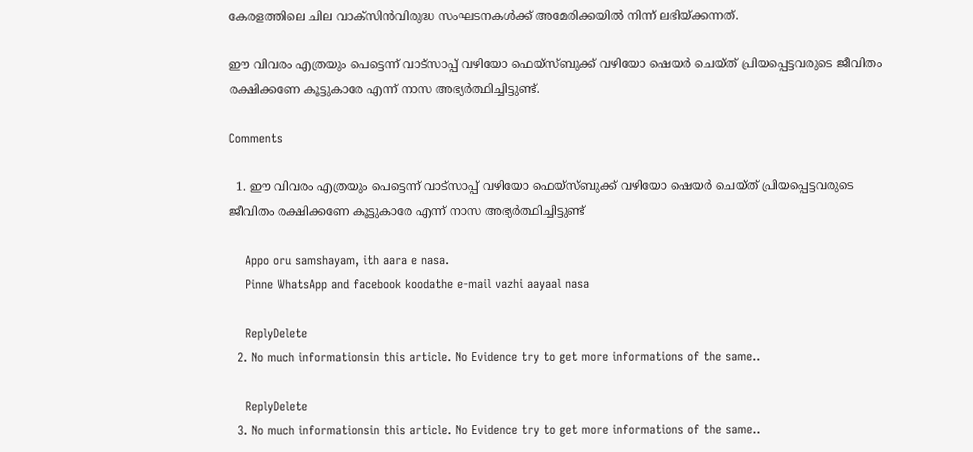കേരളത്തിലെ ചില വാക്സിൻവിരുദ്ധ സംഘടനകൾക്ക് അമേരിക്കയിൽ നിന്ന് ലഭിയ്ക്കന്നത്.

ഈ വിവരം എത്രയും പെട്ടെന്ന് വാട്സാപ്പ് വഴിയോ ഫെയ്സ്ബുക്ക് വഴിയോ ഷെയർ ചെയ്ത് പ്രിയപ്പെട്ടവരുടെ ജീവിതം രക്ഷിക്കണേ കൂട്ടുകാരേ എന്ന് നാസ അഭ്യർത്ഥിച്ചിട്ടുണ്ട്.

Comments

  1. ഈ വിവരം എത്രയും പെട്ടെന്ന് വാട്സാപ്പ് വഴിയോ ഫെയ്സ്ബുക്ക് വഴിയോ ഷെയർ ചെയ്ത് പ്രിയപ്പെട്ടവരുടെ ജീവിതം രക്ഷിക്കണേ കൂട്ടുകാരേ എന്ന് നാസ അഭ്യർത്ഥിച്ചിട്ടുണ്ട്

    Appo oru samshayam, ith aara e nasa.
    Pinne WhatsApp and facebook koodathe e-mail vazhi aayaal nasa

    ReplyDelete
  2. No much informationsin this article. No Evidence try to get more informations of the same..

    ReplyDelete
  3. No much informationsin this article. No Evidence try to get more informations of the same..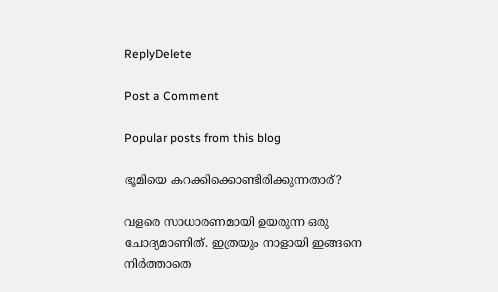ReplyDelete

Post a Comment

Popular posts from this blog

ഭൂമിയെ കറക്കിക്കൊണ്ടിരിക്കുന്നതാര്?

വളരെ സാധാരണമായി ഉയരുന്ന ഒരു ചോദ്യമാണിത്. ഇത്രയും നാളായി ഇങ്ങനെ നിർത്താതെ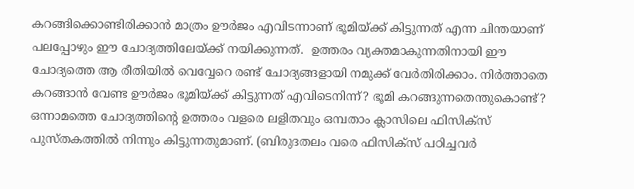കറങ്ങിക്കൊണ്ടിരിക്കാൻ മാത്രം ഊർജം എവിടന്നാണ് ഭൂമിയ്ക്ക് കിട്ടുന്നത് എന്ന ചിന്തയാണ് പലപ്പോഴും ഈ ചോദ്യത്തിലേയ്ക്ക് നയിക്കുന്നത്.  ഉത്തരം വ്യക്തമാകുന്നതിനായി ഈ ചോദ്യത്തെ ആ രീതിയിൽ വെവ്വേറെ രണ്ട് ചോദ്യങ്ങളായി നമുക്ക് വേർതിരിക്കാം. നിർത്താതെ കറങ്ങാൻ വേണ്ട ഊർജം ഭൂമിയ്ക്ക് കിട്ടുന്നത് എവിടെനിന്ന്? ഭൂമി കറങ്ങുന്നതെന്തുകൊണ്ട്? ഒന്നാമത്തെ ചോദ്യത്തിന്റെ ഉത്തരം വളരെ ലളിതവും ഒമ്പതാം ക്ലാസിലെ ഫിസിക്സ് പുസ്തകത്തിൽ നിന്നും കിട്ടുന്നതുമാണ്. (ബിരുദതലം വരെ ഫിസിക്സ് പഠിച്ചവർ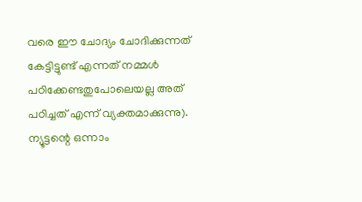വരെ ഈ ചോദ്യം ചോദിക്കുന്നത് കേട്ടിട്ടുണ്ട് എന്നത് നമ്മൾ പഠിക്കേണ്ടതുപോലെയല്ല അത് പഠിച്ചത് എന്ന് വ്യക്തമാക്കുന്നു). ന്യൂട്ടന്റെ ഒന്നാം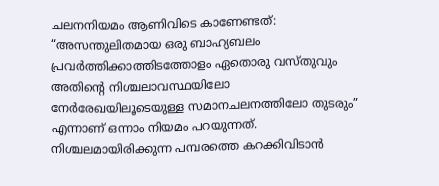ചലനനിയമം ആണിവിടെ കാണേണ്ടത്: “അസന്തുലിതമായ ഒരു ബാഹ്യബലം പ്രവർത്തിക്കാത്തിടത്തോളം ഏതൊരു വസ്തുവും അതിന്റെ നിശ്ചലാവസ്ഥയിലോ നേർരേഖയിലൂടെയുള്ള സമാനചലനത്തിലോ തുടരും” എന്നാണ് ഒന്നാം നിയമം പറയുന്നത്. നിശ്ചലമായിരിക്കുന്ന പമ്പരത്തെ കറക്കിവിടാൻ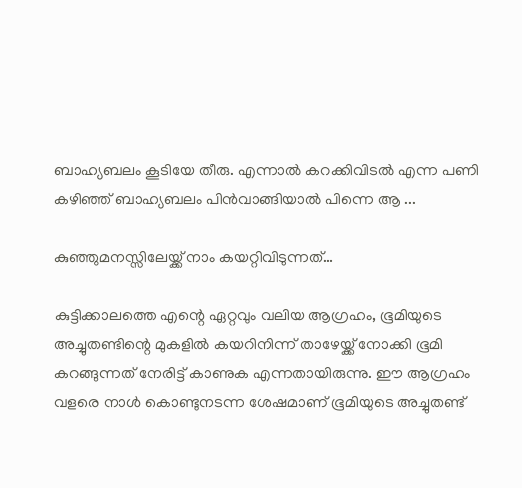ബാഹ്യബലം കൂടിയേ തീരു. എന്നാൽ കറക്കിവിടൽ എന്ന പണി കഴിഞ്ഞ് ബാഹ്യബലം പിൻവാങ്ങിയാൽ പിന്നെ ആ ...

കുഞ്ഞുമനസ്സിലേയ്ക്ക് നാം കയറ്റിവിടുന്നത്…

കുട്ടിക്കാലത്തെ എന്റെ ഏറ്റവും വലിയ ആഗ്രഹം, ഭൂമിയുടെ അച്ചുതണ്ടിന്റെ മുകളിൽ കയറിനിന്ന് താഴേയ്ക്ക് നോക്കി ഭൂമി കറങ്ങുന്നത് നേരിട്ട് കാണുക എന്നതായിരുന്നു. ഈ ആഗ്രഹം വളരെ നാൾ കൊണ്ടുനടന്ന ശേഷമാണ് ഭൂമിയുടെ അച്ചുതണ്ട്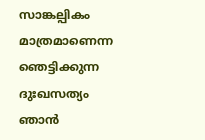സാങ്കല്പികം മാത്രമാണെന്ന ഞെട്ടിക്കുന്ന ദുഃഖസത്യം ഞാൻ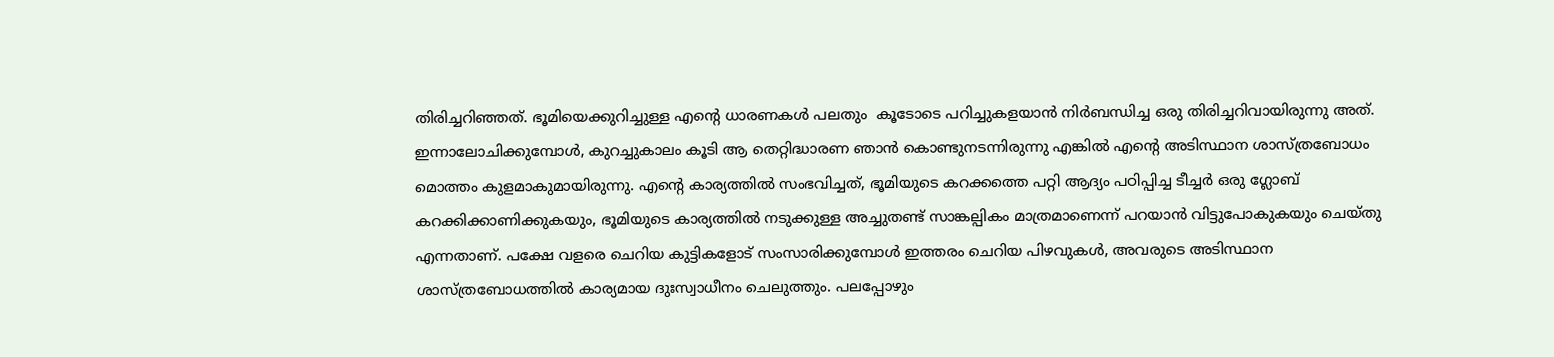തിരിച്ചറിഞ്ഞത്. ഭൂമിയെക്കുറിച്ചുള്ള എന്റെ ധാരണകൾ പലതും  കൂടോടെ പറിച്ചുകളയാൻ നിർബന്ധിച്ച ഒരു തിരിച്ചറിവായിരുന്നു അത്. ഇന്നാലോചിക്കുമ്പോൾ, കുറച്ചുകാലം കൂടി ആ തെറ്റിദ്ധാരണ ഞാൻ കൊണ്ടുനടന്നിരുന്നു എങ്കിൽ എന്റെ അടിസ്ഥാന ശാസ്ത്രബോധം മൊത്തം കുളമാകുമായിരുന്നു. എന്റെ കാര്യത്തിൽ സംഭവിച്ചത്, ഭൂമിയുടെ കറക്കത്തെ പറ്റി ആദ്യം പഠിപ്പിച്ച ടീച്ചർ ഒരു ഗ്ലോബ് കറക്കിക്കാണിക്കുകയും, ഭൂമിയുടെ കാര്യത്തിൽ നടുക്കുള്ള അച്ചുതണ്ട് സാങ്കല്പികം മാത്രമാണെന്ന് പറയാൻ വിട്ടുപോകുകയും ചെയ്തു എന്നതാണ്. പക്ഷേ വളരെ ചെറിയ കുട്ടികളോട് സംസാരിക്കുമ്പോൾ ഇത്തരം ചെറിയ പിഴവുകൾ, അവരുടെ അടിസ്ഥാന ശാസ്ത്രബോധത്തിൽ കാര്യമായ ദുഃസ്വാധീനം ചെലുത്തും. പലപ്പോഴും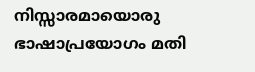നിസ്സാരമായൊരു ഭാഷാപ്രയോഗം മതി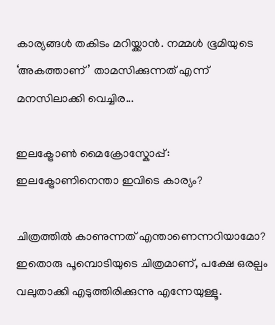കാര്യങ്ങൾ തകിടം മറിയ്ക്കാൻ. നമ്മൾ ഭൂമിയുടെ ‘അകത്താണ്’ താമസിക്കുന്നത് എന്ന് മനസിലാക്കി വെച്ചിര...

ഇലക്ട്രോൺ മൈക്രോസ്കോപ്പ്: ഇലക്ട്രോണിനെന്താ ഇവിടെ കാര്യം?

ചിത്രത്തിൽ കാണുന്നത് എന്താണെന്നറിയാമോ? ഇതൊരു പൂമ്പൊടിയുടെ ചിത്രമാണ്, പക്ഷേ ഒരല്പം വലുതാക്കി എടുത്തിരിക്കുന്നു എന്നേയുള്ളൂ.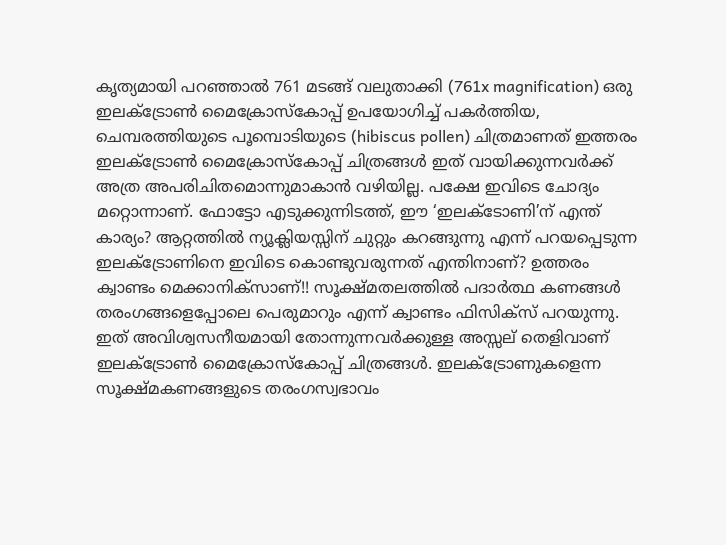കൃത്യമായി പറഞ്ഞാൽ 761 മടങ്ങ് വലുതാക്കി (761x magnification) ഒരു ഇലക്ട്രോൺ മൈക്രോസ്കോപ്പ് ഉപയോഗിച്ച് പകർത്തിയ, ചെമ്പരത്തിയുടെ പൂമ്പൊടിയുടെ (hibiscus pollen) ചിത്രമാണത് ഇത്തരം ഇലക്ട്രോൺ മൈക്രോസ്കോപ്പ് ചിത്രങ്ങൾ ഇത് വായിക്കുന്നവർക്ക് അത്ര അപരിചിതമൊന്നുമാകാൻ വഴിയില്ല. പക്ഷേ ഇവിടെ ചോദ്യം മറ്റൊന്നാണ്. ഫോട്ടോ എടുക്കുന്നിടത്ത്, ഈ ‘ഇലക്ടോണി’ന് എന്ത് കാര്യം? ആറ്റത്തിൽ ന്യൂക്ലിയസ്സിന് ചുറ്റും കറങ്ങുന്നു എന്ന് പറയപ്പെടുന്ന ഇലക്ട്രോണിനെ ഇവിടെ കൊണ്ടുവരുന്നത് എന്തിനാണ്? ഉത്തരം ക്വാണ്ടം മെക്കാനിക്സാണ്!! സൂക്ഷ്മതലത്തിൽ പദാർത്ഥ കണങ്ങൾ തരംഗങ്ങളെപ്പോലെ പെരുമാറും എന്ന് ക്വാണ്ടം ഫിസിക്സ് പറയുന്നു. ഇത് അവിശ്വസനീയമായി തോന്നുന്നവർക്കുള്ള അസ്സല് തെളിവാണ് ഇലക്ട്രോൺ മൈക്രോസ്കോപ്പ് ചിത്രങ്ങൾ. ഇലക്ട്രോണുകളെന്ന സൂക്ഷ്മകണങ്ങളുടെ തരംഗസ്വഭാവം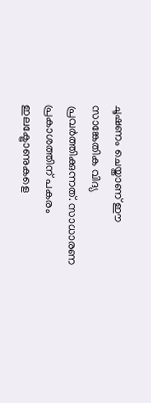ചൂഷണം ചെയ്താണ് ഈ സാങ്കേതിക വിദ്യ പ്രവർത്തിക്കുന്നത്. സാധാരണ പ്രകാശത്തിന് പകരം ഇലക്ട്രോണുകളെ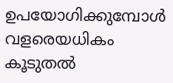ഉപയോഗിക്കുമ്പോൾ വളരെയധികം കൂടുതൽ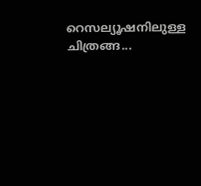റെസല്യൂഷനിലുള്ള ചിത്രങ്ങ...